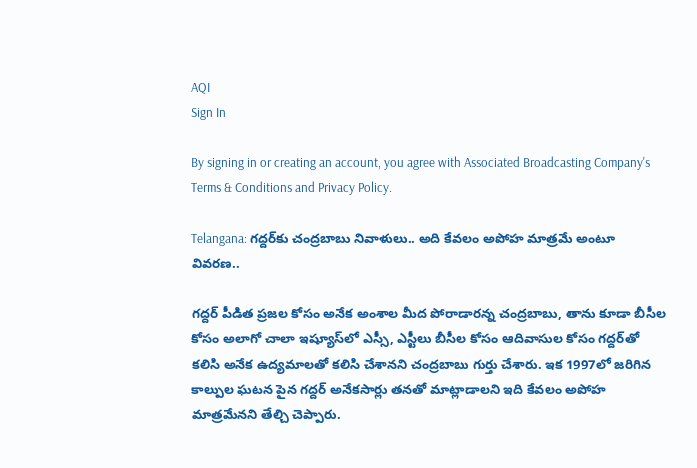AQI
Sign In

By signing in or creating an account, you agree with Associated Broadcasting Company's Terms & Conditions and Privacy Policy.

Telangana: గద్దర్‌కు చంద్రబాబు నివాళులు.. అది కేవలం అపోహ మాత్రమే అంటూ వివరణ..

గద్దర్ పీడిత ప్రజల కోసం అనేక అంశాల మీద పోరాడారన్న చంద్రబాబు, తాను కూడా బీసీల కోసం అలాగో చాలా ఇష్యూస్‌లో ఎస్సీ, ఎస్టీలు బీసీల కోసం ఆదివాసుల కోసం గద్దర్‌తో కలిసి అనేక ఉద్యమాలతో కలిసి చేశానని చంద్రబాబు గుర్తు చేశారు. ఇక 1997లో జరిగిన కాల్పుల ఘటన పైన గద్దర్ అనేకసార్లు తనతో మాట్లాడాలని ఇది కేవలం అపోహ మాత్రమేనని తేల్చి చెప్పారు.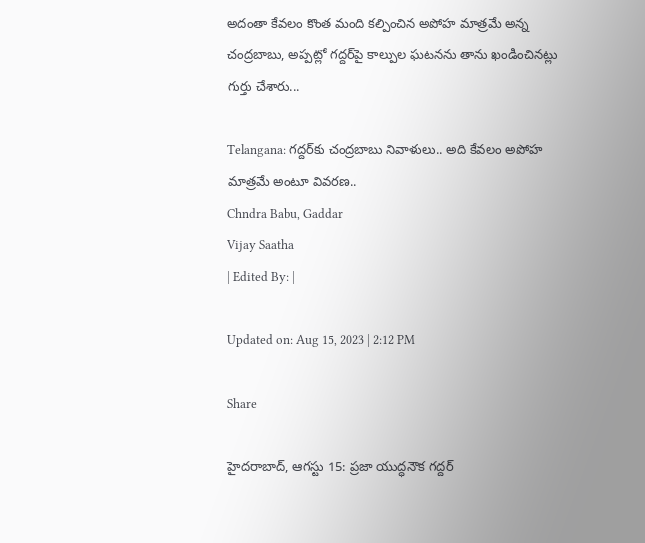అదంతా కేవలం కొంత మంది కల్పించిన అపోహ మాత్రమే అన్న చంద్రబాబు, అప్పట్లో గద్దర్‌పై కాల్పుల ఘటనను తాను ఖండించినట్లు గుర్తు చేశారు...

Telangana: గద్దర్‌కు చంద్రబాబు నివాళులు.. అది కేవలం అపోహ మాత్రమే అంటూ వివరణ..
Chndra Babu, Gaddar
Vijay Saatha
| Edited By: |

Updated on: Aug 15, 2023 | 2:12 PM

Share

హైదరాబాద్, ఆగస్టు 15: ప్రజా యుద్ధనౌక గద్దర్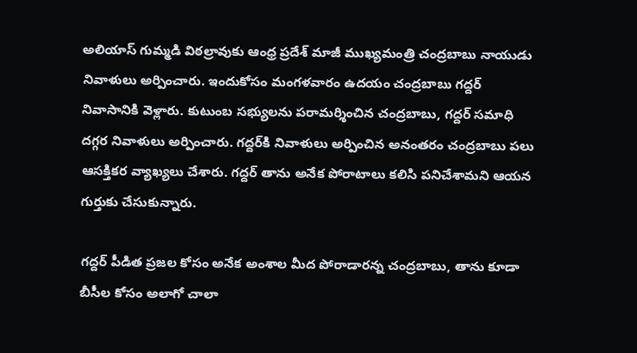అలియాస్ గుమ్మడి విఠల్రావుకు ఆంధ్ర ప్రదేశ్ మాజీ ముఖ్యమంత్రి చంద్రబాబు నాయుడు నివాళులు అర్పించారు. ఇందుకోసం మంగళవారం ఉదయం చంద్రబాబు గద్దర్‌ నివాసానికి వెళ్లారు. కుటుంబ సభ్యులను పరామర్శించిన చంద్రబాబు, గద్దర్‌ సమాధి దగ్గర నివాళులు అర్పించారు. గద్దర్‌కి నివాళులు అర్పించిన అనంతరం చంద్రబాబు పలు ఆసక్తికర వ్యాఖ్యలు చేశారు. గద్దర్ తాను అనేక పోరాటాలు కలిసి పనిచేశామని ఆయన గుర్తుకు చేసుకున్నారు.

గద్దర్ పీడిత ప్రజల కోసం అనేక అంశాల మీద పోరాడారన్న చంద్రబాబు, తాను కూడా బీసీల కోసం అలాగో చాలా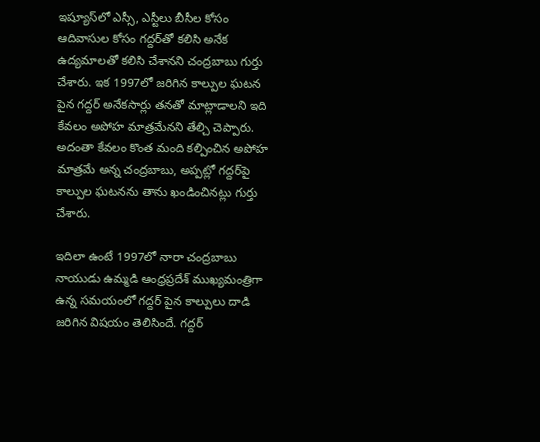ఇష్యూస్‌లో ఎస్సీ, ఎస్టీలు బీసీల కోసం ఆదివాసుల కోసం గద్దర్‌తో కలిసి అనేక ఉద్యమాలతో కలిసి చేశానని చంద్రబాబు గుర్తు చేశారు. ఇక 1997లో జరిగిన కాల్పుల ఘటన పైన గద్దర్ అనేకసార్లు తనతో మాట్లాడాలని ఇది కేవలం అపోహ మాత్రమేనని తేల్చి చెప్పారు. అదంతా కేవలం కొంత మంది కల్పించిన అపోహ మాత్రమే అన్న చంద్రబాబు, అప్పట్లో గద్దర్‌పై కాల్పుల ఘటనను తాను ఖండించినట్లు గుర్తు చేశారు.

ఇదిలా ఉంటే 1997లో నారా చంద్రబాబు నాయుడు ఉమ్మడి ఆంధ్రప్రదేశ్ ముఖ్యమంత్రిగా ఉన్న సమయంలో గద్దర్ పైన కాల్పులు దాడి జరిగిన విషయం తెలిసిందే. గద్దర్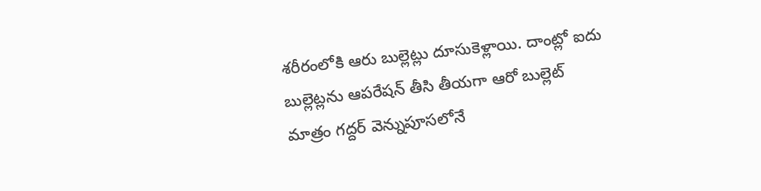శరీరంలోకి ఆరు బుల్లెట్లు దూసుకెళ్లాయి. దాంట్లో ఐదు బుల్లెట్లను ఆపరేషన్ తీసి తీయగా ఆరో బుల్లెట్ మాత్రం గద్దర్ వెన్నుపూసలోనే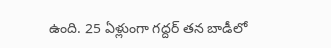ఉంది. 25 ఏళ్లుంగా గద్దర్ తన బాడీలో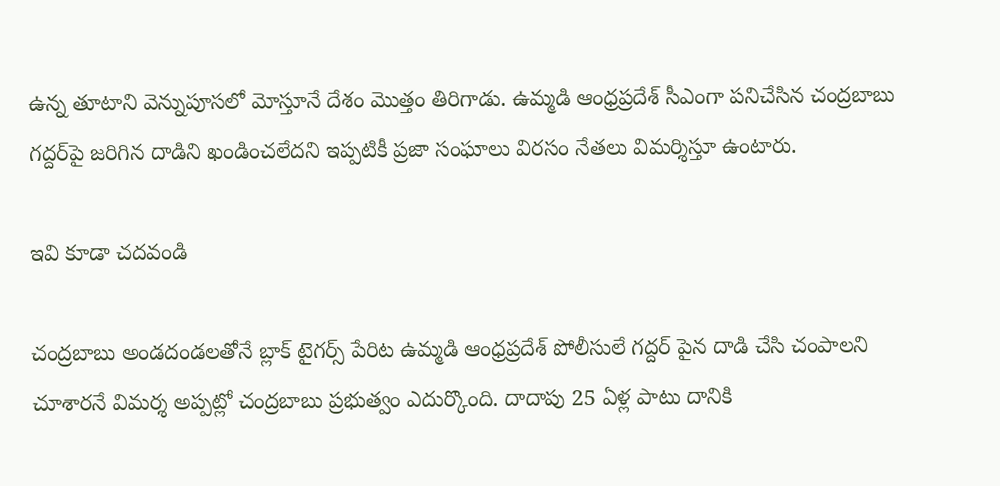ఉన్న తూటాని వెన్నుపూసలో మోస్తూనే దేశం మొత్తం తిరిగాడు. ఉమ్మడి ఆంధ్రప్రదేశ్‌ సీఎంగా పనిచేసిన చంద్రబాబు గద్దర్‌పై జరిగిన దాడిని ఖండించలేదని ఇప్పటికీ ప్రజా సంఘాలు విరసం నేతలు విమర్శిస్తూ ఉంటారు.

ఇవి కూడా చదవండి

చంద్రబాబు అండదండలతోనే బ్లాక్ టైగర్స్ పేరిట ఉమ్మడి ఆంధ్రప్రదేశ్ పోలీసులే గద్దర్ పైన దాడి చేసి చంపాలని చూశారనే విమర్శ అప్పట్లో చంద్రబాబు ప్రభుత్వం ఎదుర్కొంది. దాదాపు 25 ఏళ్ల పాటు దానికి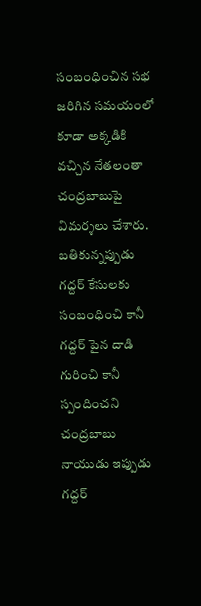సంబంధించిన సభ జరిగిన సమయంలో కూడా అక్కడికి వచ్చిన నేతలంతా చంద్రబాబుపై విమర్శలు చేశారు. బతికున్నప్పుడు గద్దర్ కేసులకు సంబంధించి కానీ గద్దర్ పైన దాడి గురించి కానీ స్పందించని చంద్రబాబు నాయుడు ఇప్పుడు గద్దర్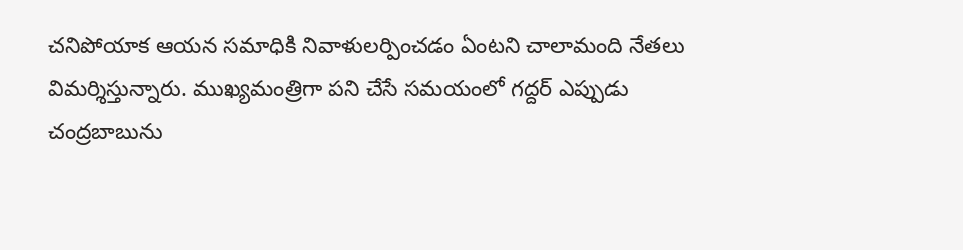చనిపోయాక ఆయన సమాధికి నివాళులర్పించడం ఏంటని చాలామంది నేతలు విమర్శిస్తున్నారు. ముఖ్యమంత్రిగా పని చేసే సమయంలో గద్దర్ ఎప్పుడు చంద్రబాబును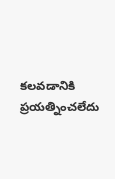కలవడానికి ప్రయత్నించలేదు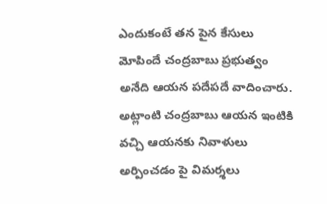ఎందుకంటే తన పైన కేసులు మోపిందే చంద్రబాబు ప్రభుత్వం అనేది ఆయన పదేపదే వాదించారు. అట్లాంటి చంద్రబాబు ఆయన ఇంటికి వచ్చి ఆయనకు నివాళులు అర్పించడం పై విమర్శలు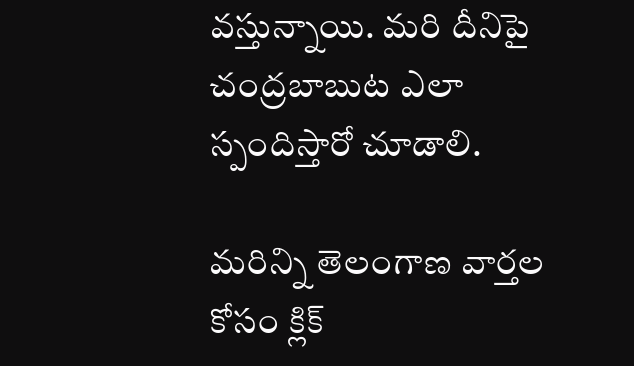వస్తున్నాయి. మరి దీనిపై చంద్రబాబుట ఎలా స్పందిస్తారో చూడాలి.

మరిన్ని తెలంగాణ వార్తల కోసం క్లిక్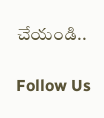చేయండి..

Follow Us